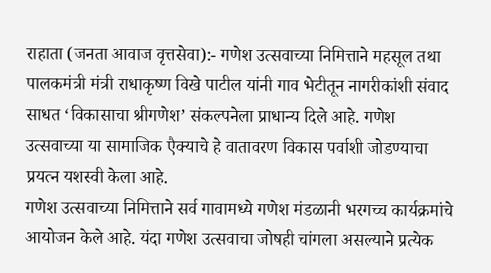राहाता (जनता आवाज वृत्तसेवा):- गणेश उत्सवाच्या निमित्ताने महसूल तथा पालकमंत्री मंत्री राधाकृष्ण विखे पाटील यांनी गाव भेटीतून नागरीकांशी संवाद साधत ‘विकासाचा श्रीगणेश’ संकल्पनेला प्राधान्य दिले आहे. गणेश उत्सवाच्या या सामाजिक एैक्याचे हे वातावरण विकास पर्वाशी जोडण्याचा प्रयत्न यशस्वी केला आहे.
गणेश उत्सवाच्या निमित्ताने सर्व गावामध्ये गणेश मंडळानी भरगच्च कार्यक्रमांचे आयोजन केले आहे. यंदा गणेश उत्सवाचा जोषही चांगला असल्याने प्रत्येक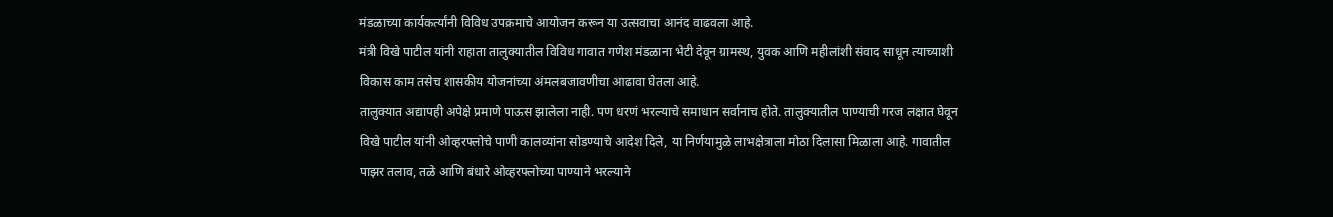मंडळाच्या कार्यकर्त्यांनी विविध उपक्रमाचे आयोजन करून या उत्सवाचा आनंद वाढवला आहे.
मंत्री विखे पाटील यांनी राहाता तालुक्यातील विविध गावात गणेश मंडळाना भेटी देवून ग्रामस्थ, युवक आणि महीलांशी संवाद साधून त्याच्याशी विकास काम तसेच शासकीय योजनांच्या अंमलबजावणीचा आढावा घेतला आहे.
तालुक्यात अद्यापही अपेक्षे प्रमाणे पाऊस झालेला नाही. पण धरणं भरल्याचे समाधान सर्वानाच होते. तालुक्यातील पाण्याची गरज लक्षात घेवून विखे पाटील यांनी ओव्हरफ्लोचे पाणी कालव्यांना सोडण्याचे आदेश दिले, या निर्णयामुळे लाभक्षेत्राला मोठा दिलासा मिळाला आहे. गावातील पाझर तलाव, तळे आणि बंधारे ओव्हरफ्लोच्या पाण्याने भरल्याने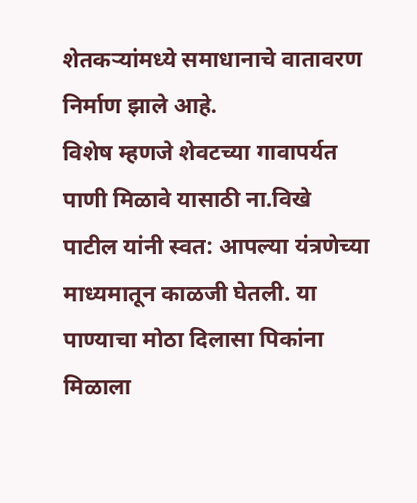शेतकऱ्यांमध्ये समाधानाचे वातावरण निर्माण झाले आहे.
विशेष म्हणजे शेवटच्या गावापर्यत पाणी मिळावे यासाठी ना.विखे पाटील यांनी स्वत: आपल्या यंत्रणेच्या माध्यमातून काळजी घेतली. या पाण्याचा मोठा दिलासा पिकांना मिळाला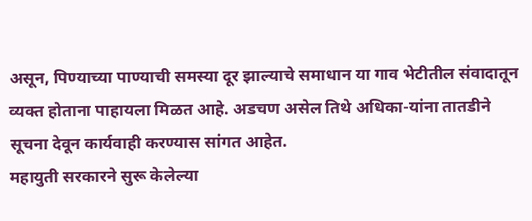असून, पिण्याच्या पाण्याची समस्या दूर झाल्याचे समाधान या गाव भेटीतील संवादातून व्यक्त होताना पाहायला मिळत आहे. अडचण असेल तिथे अधिका-यांना तातडीने सूचना देवून कार्यवाही करण्यास सांगत आहेत.
महायुती सरकारने सुरू केलेल्या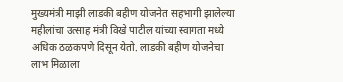मुख्यमंत्री माझी लाडकी बहीण योजनेत सहभागी झालेल्या महीलांचा उत्साह मंत्री विखे पाटील यांच्या स्वागता मध्ये अधिक ठळकपणे दिसून येतो. लाडकी बहीण योजनेचा लाभ मिळाला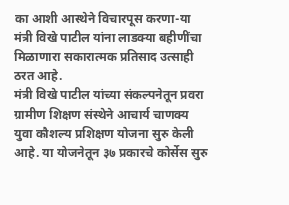का आशी आस्थेने विचारपूस करणा-या मंत्री विखे पाटील यांना लाडक्या बहीणींचा मिळाणारा सकारात्मक प्रतिसाद उत्साही ठरत आहे.
मंत्री विखे पाटील यांच्या संकल्पनेतून प्रवरा ग्रामीण शिक्षण संस्थेने आचार्य चाणक्य युवा कौशल्य प्रशिक्षण योजना सुरु केली आहे. या योजनेतून ३७ प्रकारचे कोर्सेस सुरु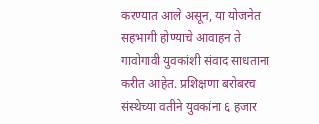करण्यात आले असून, या योजनेत सहभागी होण्याचे आवाहन ते गावोगावी युवकांशी संवाद साधताना करीत आहेत. प्रशिक्षणा बरोबरच संस्थेच्या वतीने युवकांना ६ हजार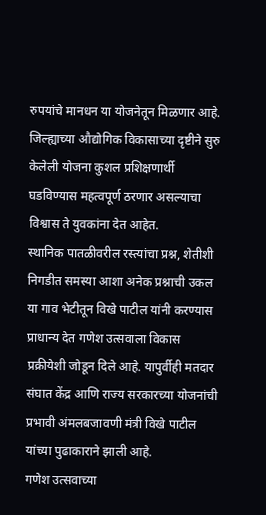रुपयांचे मानधन या योजनेतून मिळणार आहे. जिल्ह्याच्या औद्योगिक विकासाच्या दृष्टीने सुरु केलेली योजना कुशल प्रशिक्षणार्थी घडविण्यास महत्वपूर्ण ठरणार असल्याचा विश्वास ते युवकांना देत आहेत.
स्थानिक पातळीवरील रस्त्यांचा प्रश्न, शेतीशी निगडीत समस्या आशा अनेक प्रश्नाची उकल या गाव भेटीतून विखे पाटील यांनी करण्यास प्राधान्य देत गणेश उत्सवाला विकास प्रक्रीयेशी जोडून दिले आहे. यापुर्वीही मतदार संघात केंद्र आणि राज्य सरकारच्या योजनांची प्रभावी अंमलबजावणी मंत्री विखे पाटील यांच्या पुढाकाराने झाली आहे.
गणेश उत्सवाच्या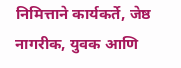निमित्ताने कार्यकर्ते, जेष्ठ नागरीक, युवक आणि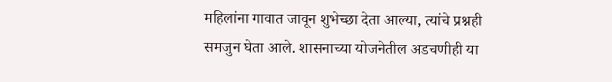महिलांना गावात जावून शुभेच्छा देता आल्या, त्यांचे प्रश्नही समजुन घेता आले. शासनाच्या योजनेतील अडचणीही या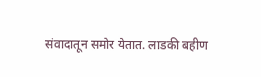संवादातून समोर येतात. लाडकी बहीण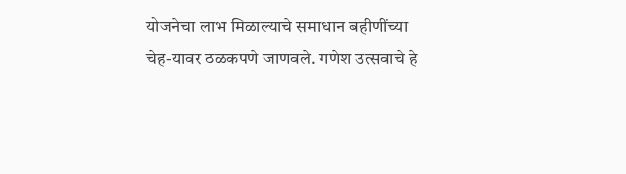योजनेचा लाभ मिळाल्याचे समाधान बहीणींच्या चेह-यावर ठळकपणे जाणवले. गणेश उत्सवाचे हे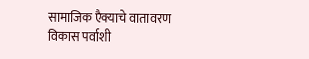सामाजिक एैक्याचे वातावरण विकास पर्वाशी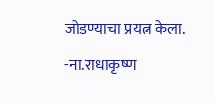जोडण्याचा प्रयत्न केला.
-ना.राधाकृष्ण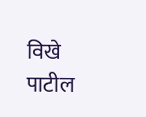विखे पाटील